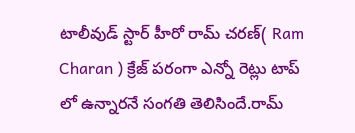టాలీవుడ్ స్టార్ హీరో రామ్ చరణ్( Ram Charan ) క్రేజ్ పరంగా ఎన్నో రెట్లు టాప్ లో ఉన్నారనే సంగతి తెలిసిందే.రామ్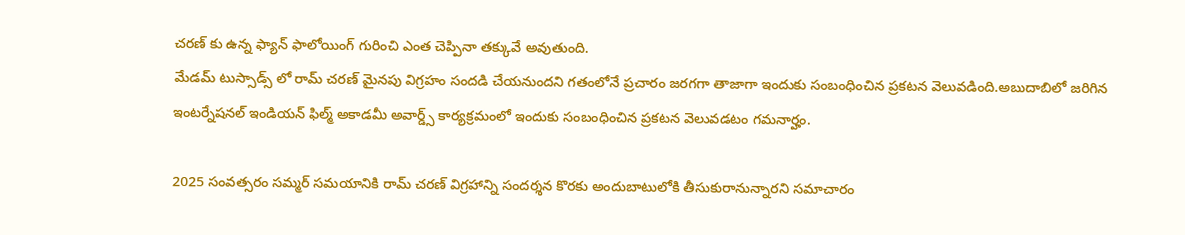చరణ్ కు ఉన్న ఫ్యాన్ ఫాలోయింగ్ గురించి ఎంత చెప్పినా తక్కువే అవుతుంది.
మేడమ్ టుస్సాడ్స్ లో రామ్ చరణ్ మైనపు విగ్రహం సందడి చేయనుందని గతంలోనే ప్రచారం జరగగా తాజాగా ఇందుకు సంబంధించిన ప్రకటన వెలువడింది.అబుదాబిలో జరిగిన ఇంటర్నేషనల్ ఇండియన్ ఫిల్మ్ అకాడమీ అవార్డ్స్ కార్యక్రమంలో ఇందుకు సంబంధించిన ప్రకటన వెలువడటం గమనార్హం.

2025 సంవత్సరం సమ్మర్ సమయానికి రామ్ చరణ్ విగ్రహాన్ని సందర్శన కొరకు అందుబాటులోకి తీసుకురానున్నారని సమాచారం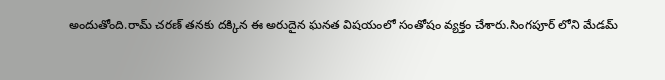అందుతోంది.రామ్ చరణ్ తనకు దక్కిన ఈ అరుదైన ఘనత విషయంలో సంతోషం వ్యక్తం చేశారు.సింగపూర్ లోని మేడమ్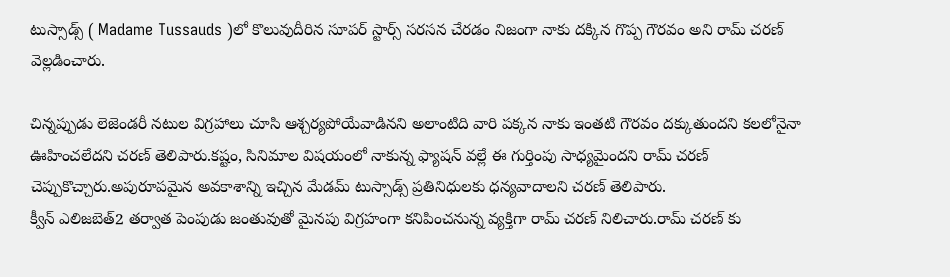టుస్సాడ్స్ ( Madame Tussauds )లో కొలువుదీరిన సూపర్ స్టార్స్ సరసన చేరడం నిజంగా నాకు దక్కిన గొప్ప గౌరవం అని రామ్ చరణ్ వెల్లడించారు.

చిన్నప్పుడు లెజెండరీ నటుల విగ్రహాలు చూసి ఆశ్చర్యపోయేవాడినని అలాంటిది వారి పక్కన నాకు ఇంతటి గౌరవం దక్కుతుందని కలలోనైనా ఊహించలేదని చరణ్ తెలిపారు.కష్టం, సినిమాల విషయంలో నాకున్న ఫ్యాషన్ వల్లే ఈ గుర్తింపు సాధ్యమైందని రామ్ చరణ్ చెప్పుకొచ్చారు.అపురూపమైన అవకాశాన్ని ఇచ్చిన మేడమ్ టుస్సాడ్స్ ప్రతినిధులకు ధన్యవాదాలని చరణ్ తెలిపారు.
క్వీన్ ఎలిజబెత్2 తర్వాత పెంపుడు జంతువుతో మైనపు విగ్రహంగా కనిపించనున్న వ్యక్తిగా రామ్ చరణ్ నిలిచారు.రామ్ చరణ్ కు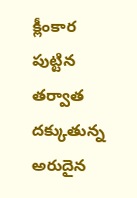క్లీంకార పుట్టిన తర్వాత దక్కుతున్న అరుదైన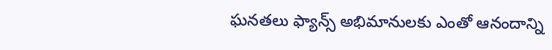ఘనతలు ఫ్యాన్స్ అభిమానులకు ఎంతో ఆనందాన్ని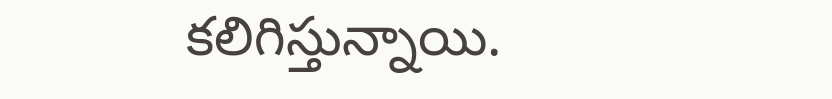కలిగిస్తున్నాయి.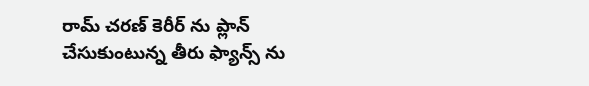రామ్ చరణ్ కెరీర్ ను ప్లాన్ చేసుకుంటున్న తీరు ఫ్యాన్స్ ను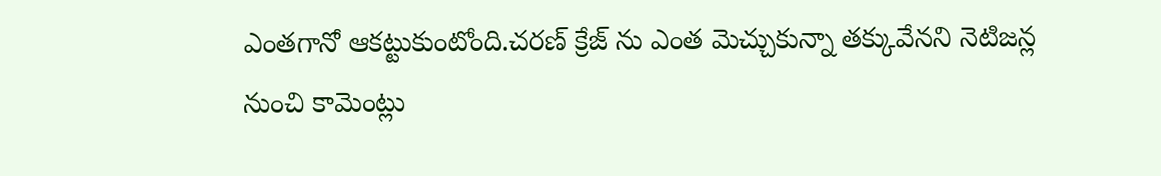ఎంతగానో ఆకట్టుకుంటోంది.చరణ్ క్రేజ్ ను ఎంత మెచ్చుకున్నా తక్కువేనని నెటిజన్ల నుంచి కామెంట్లు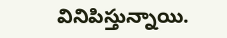వినిపిస్తున్నాయి.